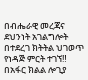በብሔራዊ መረጃና ደህንነት አገልግሎት በተደረገ ክትትል ህገወጥ የነዳጅ ምርት ተገኘ‼
በአፋር ክልል ሎጊያ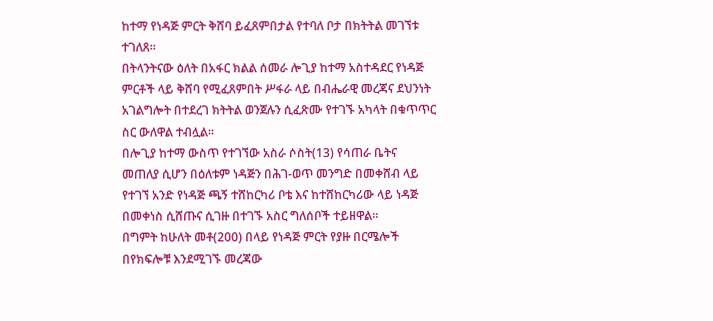ከተማ የነዳጅ ምርት ቅሸባ ይፈጸምበታል የተባለ ቦታ በክትትል መገኘቱ ተገለጸ።
በትላንትናው ዕለት በአፋር ክልል ሰመራ ሎጊያ ከተማ አስተዳደር የነዳጅ ምርቶች ላይ ቅሸባ የሚፈጸምበት ሥፋራ ላይ በብሔራዊ መረጃና ደህንነት አገልግሎት በተደረገ ክትትል ወንጀሉን ሲፈጽሙ የተገኙ አካላት በቁጥጥር ስር ውለዋል ተብሏል፡፡
በሎጊያ ከተማ ውስጥ የተገኘው አስራ ሶስት(13) የሳጠራ ቤትና መጠለያ ሲሆን በዕለቱም ነዳጅን በሕገ-ወጥ መንግድ በመቀሸብ ላይ የተገኘ አንድ የነዳጅ ጫኝ ተሸከርካሪ ቦቴ እና ከተሸከርካሪው ላይ ነዳጅ በመቀነስ ሲሸጡና ሲገዙ በተገኙ አስር ግለሰቦች ተይዘዋል።
በግምት ከሁለት መቶ(200) በላይ የነዳጅ ምርት የያዙ በርሜሎች በየክፍሎቹ እንደሚገኙ መረጃው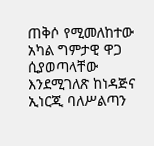ጠቅሶ የሚመለከተው አካል ግምታዊ ዋጋ ሲያወጣላቸው እንደሚገለጽ ከነዳጅና ኢነርጂ ባለሥልጣን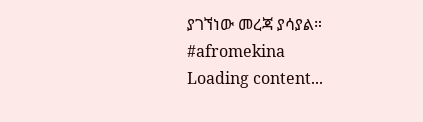ያገኘነው መረጃ ያሳያል።
#afromekina
Loading content...